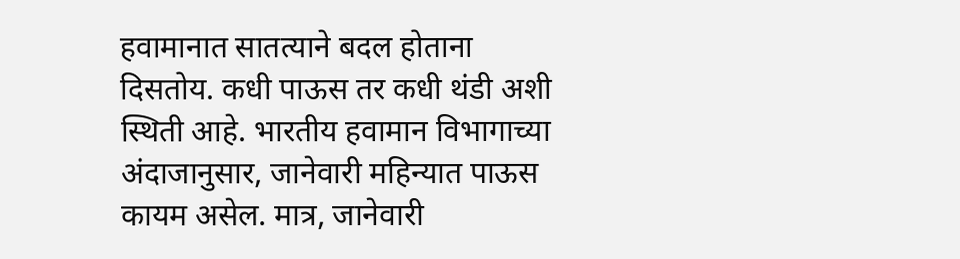हवामानात सातत्याने बदल होताना दिसतोय. कधी पाऊस तर कधी थंडी अशी स्थिती आहे. भारतीय हवामान विभागाच्या अंदाजानुसार, जानेवारी महिन्यात पाऊस कायम असेल. मात्र, जानेवारी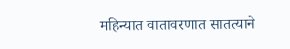महिन्यात वातावरणात सातत्याने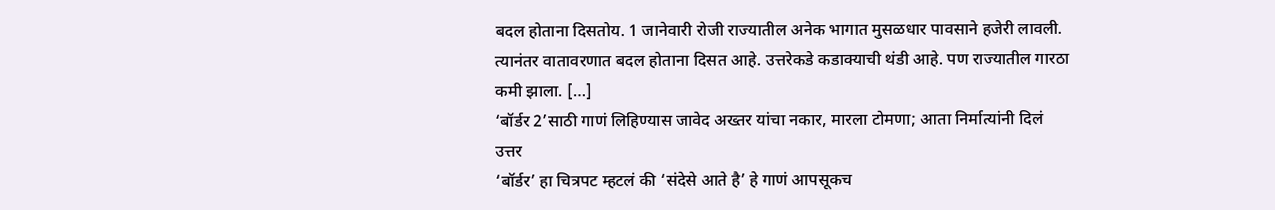बदल होताना दिसतोय. 1 जानेवारी रोजी राज्यातील अनेक भागात मुसळधार पावसाने हजेरी लावली. त्यानंतर वातावरणात बदल होताना दिसत आहे. उत्तरेकडे कडाक्याची थंडी आहे. पण राज्यातील गारठा कमी झाला. […]
‘बॉर्डर 2’साठी गाणं लिहिण्यास जावेद अख्तर यांचा नकार, मारला टोमणा; आता निर्मात्यांनी दिलं उत्तर
‘बॉर्डर’ हा चित्रपट म्हटलं की ‘संदेसे आते है’ हे गाणं आपसूकच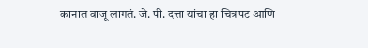कानात वाजू लागतं. जे. पी. दत्ता यांचा हा चित्रपट आणि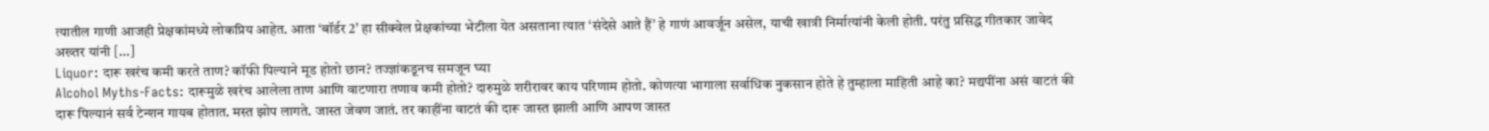त्यातील गाणी आजही प्रेक्षकांमध्ये लोकप्रिय आहेत. आता ‘बॉर्डर 2’ हा सीक्वेल प्रेक्षकांच्या भेटीला येत असताना त्यात ‘संदेसे आते हैं’ हे गाणं आवर्जून असेल, याची खात्री निर्मात्यांनी केली होती. परंतु प्रसिद्ध गीतकार जावेद अख्तर यांनी […]
Liquor: दारू खरंच कमी करते ताण? कॉफी पिल्याने मूड होतो छान? तज्ज्ञांकडूनच समजून घ्या
Alcohol Myths-Facts: दारूमुळे खरंच आलेला ताण आणि वाटणारा तणाव कमी होतो? दारुमुळे शरीरावर काय परिणाम होतो. कोणत्या भागाला सर्वाधिक नुकसान होते हे तुम्हाला माहिती आहे का? मद्यपींना असं वाटतं की दारू पिल्यानं सर्व टेन्शन गायब होतात. मस्त झोप लागते. जास्त जेवण जातं. तर काहींना वाटतं की दारू जास्त झाली आणि आपण जास्त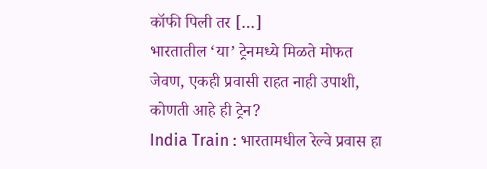कॉफी पिली तर […]
भारतातील ‘या’ ट्रेनमध्ये मिळते मोफत जेवण, एकही प्रवासी राहत नाही उपाशी, कोणती आहे ही ट्रेन?
India Train : भारतामधील रेल्वे प्रवास हा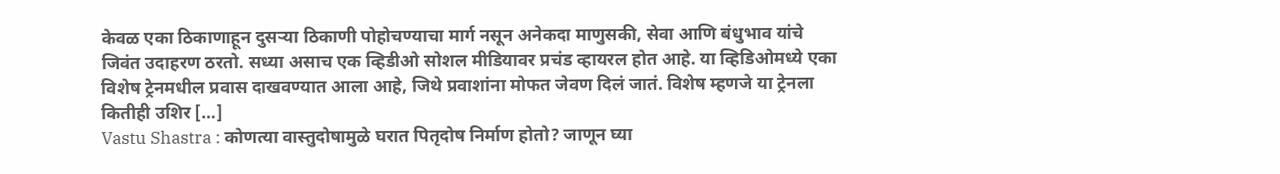केवळ एका ठिकाणाहून दुसऱ्या ठिकाणी पोहोचण्याचा मार्ग नसून अनेकदा माणुसकी, सेवा आणि बंधुभाव यांचे जिवंत उदाहरण ठरतो. सध्या असाच एक व्हिडीओ सोशल मीडियावर प्रचंड व्हायरल होत आहे. या व्हिडिओमध्ये एका विशेष ट्रेनमधील प्रवास दाखवण्यात आला आहे, जिथे प्रवाशांना मोफत जेवण दिलं जातं. विशेष म्हणजे या ट्रेनला कितीही उशिर […]
Vastu Shastra : कोणत्या वास्तुदोषामुळे घरात पितृदोष निर्माण होतो? जाणून घ्या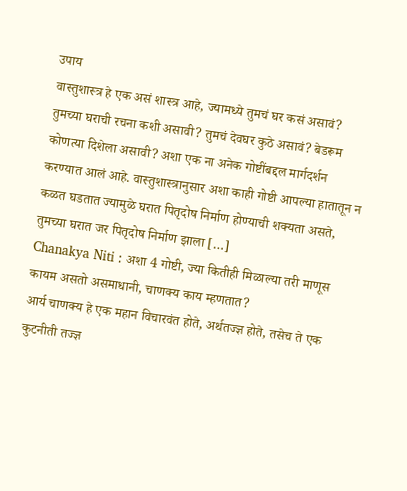उपाय
वास्तुशास्त्र हे एक असं शास्त्र आहे, ज्यामध्ये तुमचं घर कसं असावं? तुमच्या घराची रचना कशी असावी? तुमचं देवघर कुठे असावं? बेडरूम कोणत्या दिशेला असावी? अशा एक ना अनेक गोष्टींबद्दल मार्गदर्शन करण्यात आलं आहे. वास्तुशास्त्रानुसार अशा काही गोष्टी आपल्या हातातून न कळत घडतात ज्यामुळे घरात पितृदोष निर्माण होण्याची शक्यता असते, तुमच्या घरात जर पितृदोष निर्माण झाला […]
Chanakya Niti : अशा 4 गोष्टी, ज्या कितीही मिळाल्या तरी माणूस कायम असतो असमाधानी, चाणक्य काय म्हणतात?
आर्य चाणक्य हे एक महान विचारवंत होते, अर्थतज्ज्ञ होते, तसेच ते एक कुटनीती तज्ज्ञ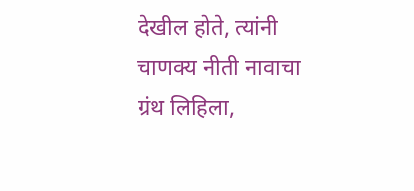देखील होते, त्यांनी चाणक्य नीती नावाचा ग्रंथ लिहिला,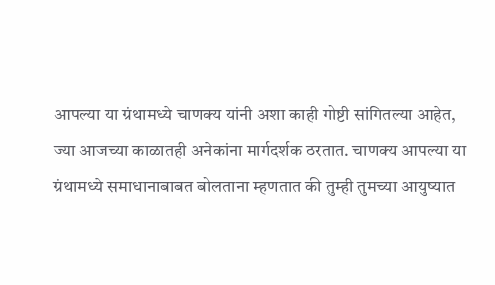आपल्या या ग्रंथामध्ये चाणक्य यांनी अशा काही गोष्टी सांगितल्या आहेत, ज्या आजच्या काळातही अनेकांना मार्गदर्शक ठरतात. चाणक्य आपल्या या ग्रंथामध्ये समाधानाबाबत बोलताना म्हणतात की तुम्ही तुमच्या आयुष्यात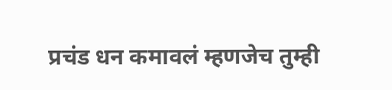प्रचंड धन कमावलं म्हणजेच तुम्ही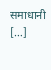समाधानी […]